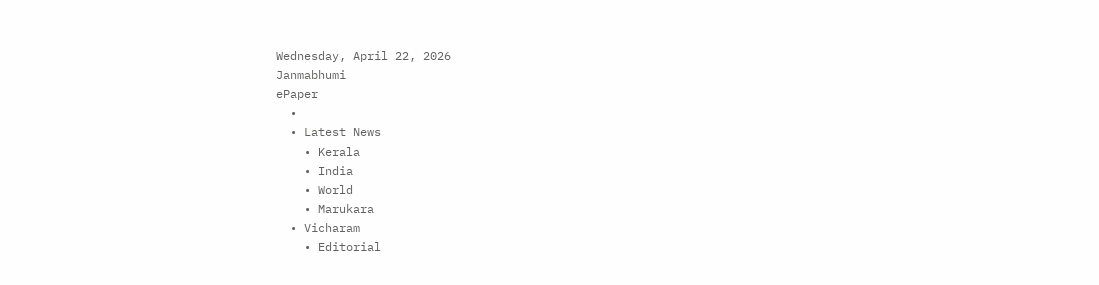Wednesday, April 22, 2026
Janmabhumi
ePaper
  •
  • Latest News
    • Kerala
    • India
    • World
    • Marukara
  • Vicharam
    • Editorial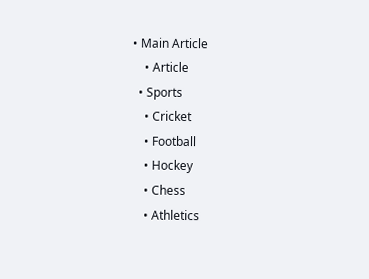• Main Article
    • Article
  • Sports
    • Cricket
    • Football
    • Hockey
    • Chess
    • Athletics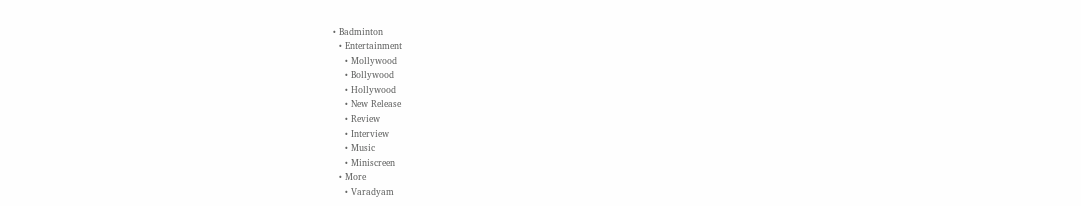• Badminton
  • Entertainment
    • Mollywood
    • Bollywood
    • Hollywood
    • New Release
    • Review
    • Interview
    • Music
    • Miniscreen
  • More
    • Varadyam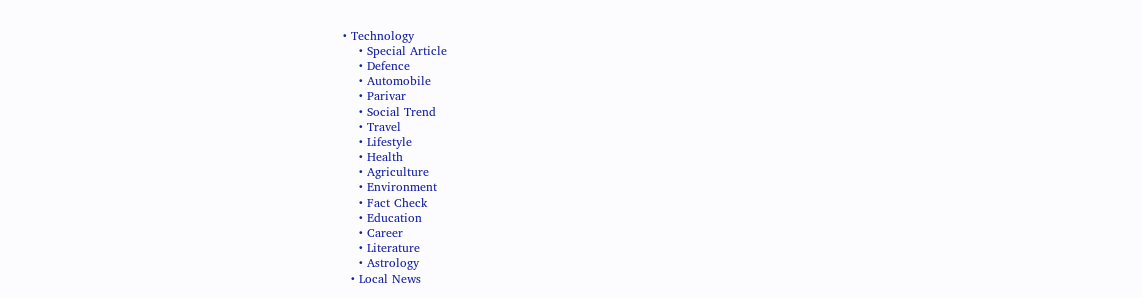• Technology
    • Special Article
    • Defence
    • Automobile
    • Parivar
    • Social Trend
    • Travel
    • Lifestyle
    • Health
    • Agriculture
    • Environment
    • Fact Check
    • Education
    • Career
    • Literature
    • Astrology
  • Local News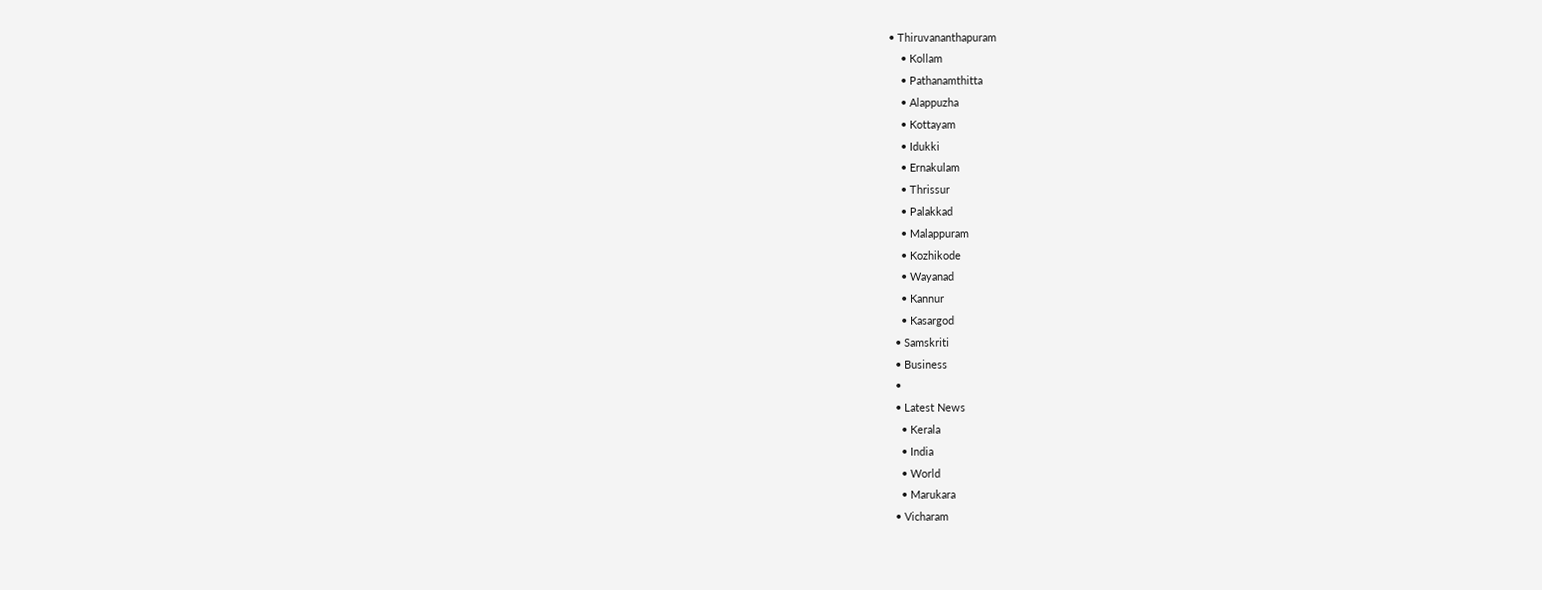• Thiruvananthapuram
    • Kollam
    • Pathanamthitta
    • Alappuzha
    • Kottayam
    • Idukki
    • Ernakulam
    • Thrissur
    • Palakkad
    • Malappuram
    • Kozhikode
    • Wayanad
    • Kannur
    • Kasargod
  • Samskriti
  • Business
  •
  • Latest News
    • Kerala
    • India
    • World
    • Marukara
  • Vicharam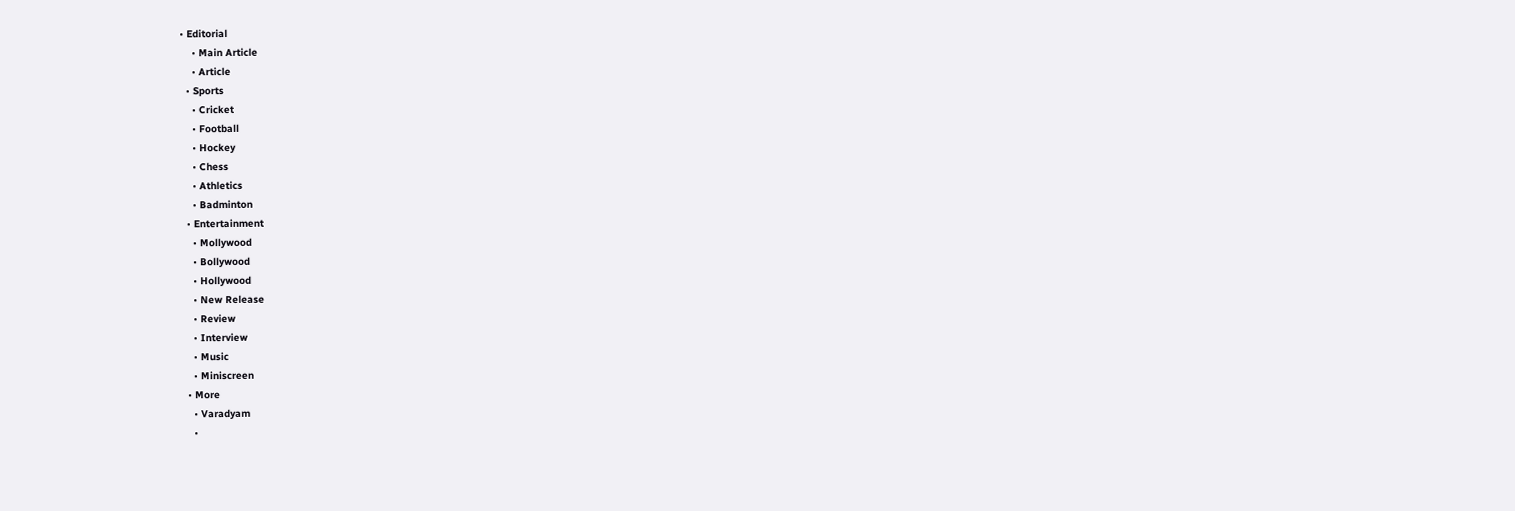• Editorial
    • Main Article
    • Article
  • Sports
    • Cricket
    • Football
    • Hockey
    • Chess
    • Athletics
    • Badminton
  • Entertainment
    • Mollywood
    • Bollywood
    • Hollywood
    • New Release
    • Review
    • Interview
    • Music
    • Miniscreen
  • More
    • Varadyam
    •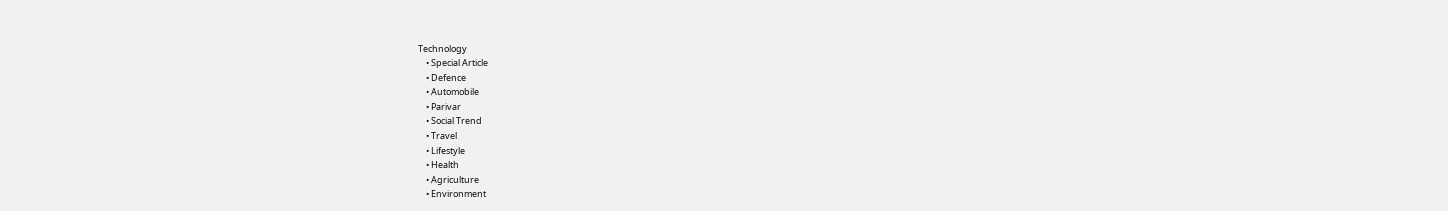Technology
    • Special Article
    • Defence
    • Automobile
    • Parivar
    • Social Trend
    • Travel
    • Lifestyle
    • Health
    • Agriculture
    • Environment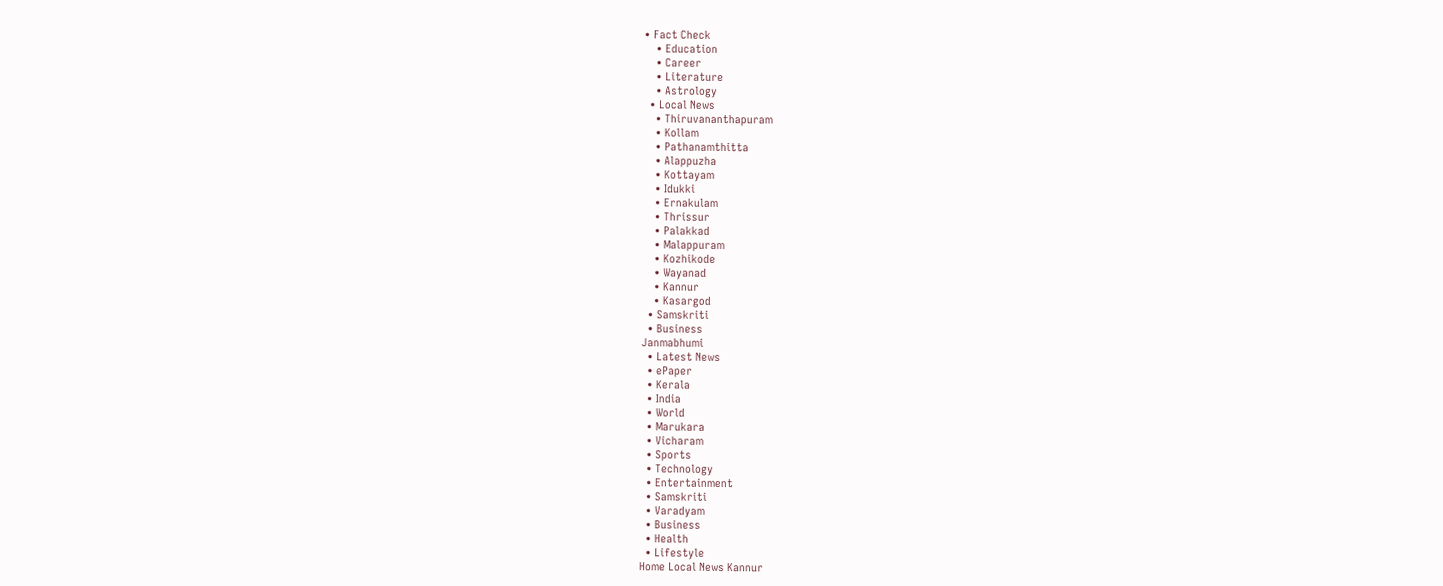• Fact Check
    • Education
    • Career
    • Literature
    • Astrology
  • Local News
    • Thiruvananthapuram
    • Kollam
    • Pathanamthitta
    • Alappuzha
    • Kottayam
    • Idukki
    • Ernakulam
    • Thrissur
    • Palakkad
    • Malappuram
    • Kozhikode
    • Wayanad
    • Kannur
    • Kasargod
  • Samskriti
  • Business
Janmabhumi
  • Latest News
  • ePaper
  • Kerala
  • India
  • World
  • Marukara
  • Vicharam
  • Sports
  • Technology
  • Entertainment
  • Samskriti
  • Varadyam
  • Business
  • Health
  • Lifestyle
Home Local News Kannur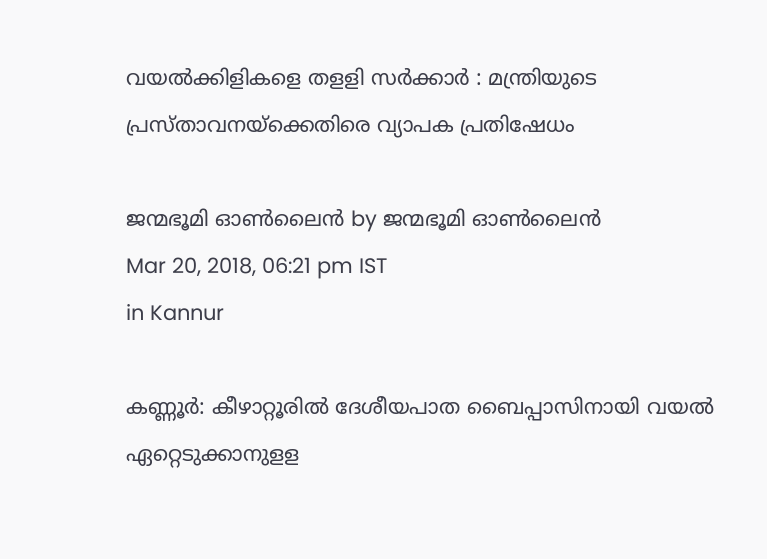വയല്‍ക്കിളികളെ തളളി സര്‍ക്കാര്‍ : മന്ത്രിയുടെ പ്രസ്താവനയ്‌ക്കെതിരെ വ്യാപക പ്രതിഷേധം

ജന്മഭൂമി ഓണ്‍ലൈന്‍ by ജന്മഭൂമി ഓണ്‍ലൈന്‍
Mar 20, 2018, 06:21 pm IST
in Kannur

കണ്ണൂര്‍: കീഴാറ്റൂരില്‍ ദേശീയപാത ബൈപ്പാസിനായി വയല്‍ ഏറ്റെടുക്കാനുളള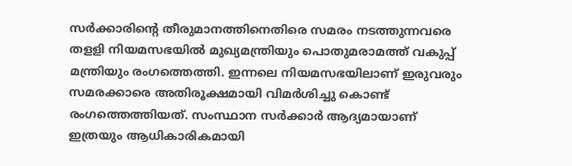സര്‍ക്കാരിന്റെ തീരുമാനത്തിനെതിരെ സമരം നടത്തുന്നവരെ തളളി നിയമസഭയില്‍ മുഖ്യമന്ത്രിയും പൊതുമരാമത്ത് വകുപ്പ് മന്ത്രിയും രംഗത്തെത്തി. ഇന്നലെ നിയമസഭയിലാണ് ഇരുവരും സമരക്കാരെ അതിരൂക്ഷമായി വിമര്‍ശിച്ചു കൊണ്ട് രംഗത്തെത്തിയത്. സംസ്ഥാന സര്‍ക്കാര്‍ ആദ്യമായാണ് ഇത്രയും ആധികാരികമായി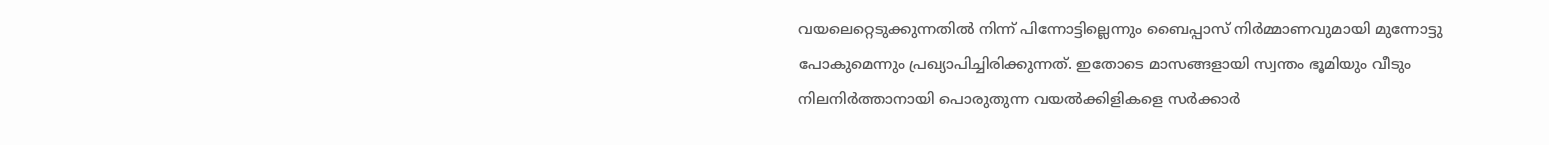വയലെറ്റെടുക്കുന്നതില്‍ നിന്ന് പിന്നോട്ടില്ലെന്നും ബൈപ്പാസ് നിര്‍മ്മാണവുമായി മുന്നോട്ടു പോകുമെന്നും പ്രഖ്യാപിച്ചിരിക്കുന്നത്. ഇതോടെ മാസങ്ങളായി സ്വന്തം ഭൂമിയും വീടും നിലനിര്‍ത്താനായി പൊരുതുന്ന വയല്‍ക്കിളികളെ സര്‍ക്കാര്‍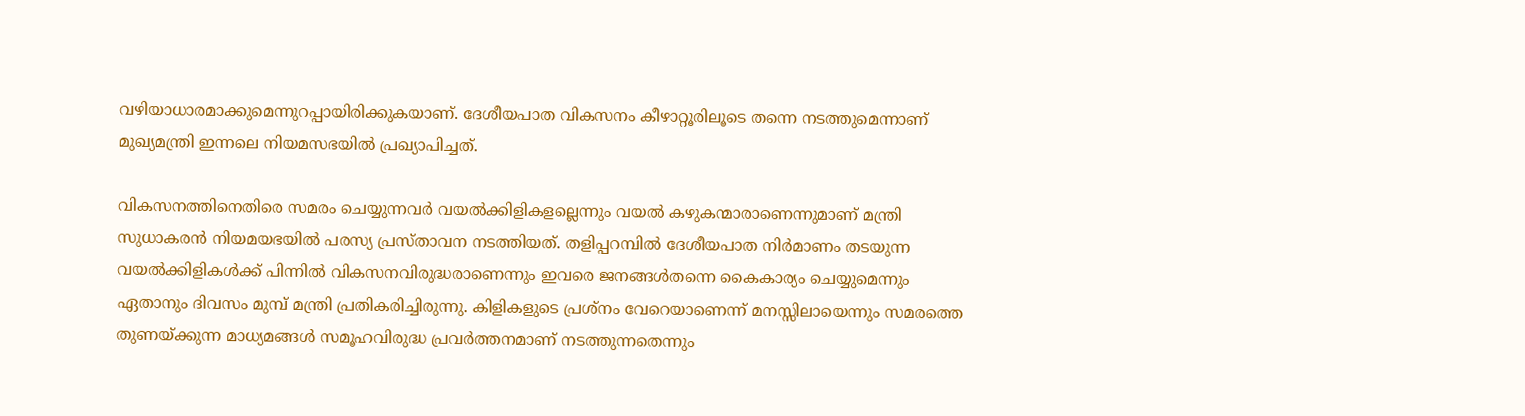വഴിയാധാരമാക്കുമെന്നുറപ്പായിരിക്കുകയാണ്. ദേശീയപാത വികസനം കീഴാറ്റൂരിലൂടെ തന്നെ നടത്തുമെന്നാണ് മുഖ്യമന്ത്രി ഇന്നലെ നിയമസഭയില്‍ പ്രഖ്യാപിച്ചത്.

വികസനത്തിനെതിരെ സമരം ചെയ്യുന്നവര്‍ വയല്‍ക്കിളികളല്ലെന്നും വയല്‍ കഴുകന്മാരാണെന്നുമാണ് മന്ത്രി സുധാകരന്‍ നിയമയഭയില്‍ പരസ്യ പ്രസ്താവന നടത്തിയത്. തളിപ്പറമ്പില്‍ ദേശീയപാത നിര്‍മാണം തടയുന്ന വയല്‍ക്കിളികള്‍ക്ക് പിന്നില്‍ വികസനവിരുദ്ധരാണെന്നും ഇവരെ ജനങ്ങള്‍തന്നെ കൈകാര്യം ചെയ്യുമെന്നും ഏതാനും ദിവസം മുമ്പ് മന്ത്രി പ്രതികരിച്ചിരുന്നു. കിളികളുടെ പ്രശ്‌നം വേറെയാണെന്ന് മനസ്സിലായെന്നും സമരത്തെ തുണയ്‌ക്കുന്ന മാധ്യമങ്ങള്‍ സമൂഹവിരുദ്ധ പ്രവര്‍ത്തനമാണ് നടത്തുന്നതെന്നും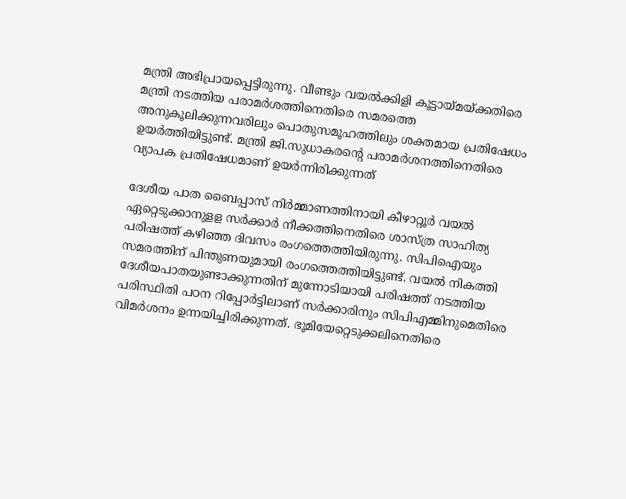മന്ത്രി അഭിപ്രായപ്പെട്ടിരുന്നു. വീണ്ടും വയല്‍ക്കിളി കൂട്ടായ്‌മയ്‌ക്കതിരെ മന്ത്രി നടത്തിയ പരാമര്‍ശത്തിനെതിരെ സമരത്തെ അനുകൂലിക്കുന്നവരിലും പൊതുസമൂഹത്തിലും ശക്തമായ പ്രതിഷേധം ഉയര്‍ത്തിയിട്ടുണ്ട്. മന്ത്രി ജി.സുധാകരന്റെ പരാമര്‍ശനത്തിനെതിരെ വ്യാപക പ്രതിഷേധമാണ് ഉയര്‍ന്നിരിക്കുന്നത്

ദേശീയ പാത ബൈപ്പാസ് നിര്‍മ്മാണത്തിനായി കീഴാറ്റൂര്‍ വയല്‍ ഏറ്റെടുക്കാനുളള സര്‍ക്കാര്‍ നീക്കത്തിനെതിരെ ശാസ്ത്ര സാഹിത്യ പരിഷത്ത് കഴിഞ്ഞ ദിവസം രംഗത്തെത്തിയിരുന്നു. സിപിഐയും സമരത്തിന് പിന്തുണയുമായി രംഗത്തെത്തിയിട്ടുണ്ട്. വയല്‍ നികത്തി ദേശീയപാതയുണ്ടാക്കുന്നതിന് മുന്നോടിയായി പരിഷത്ത് നടത്തിയ പരിസ്ഥിതി പഠന റിപ്പോര്‍ട്ടിലാണ് സര്‍ക്കാരിനും സിപിഎമ്മിനുമെതിരെ വിമര്‍ശനം ഉന്നയിച്ചിരിക്കുന്നത്. ഭൂമിയേറ്റെടുക്കലിനെതിരെ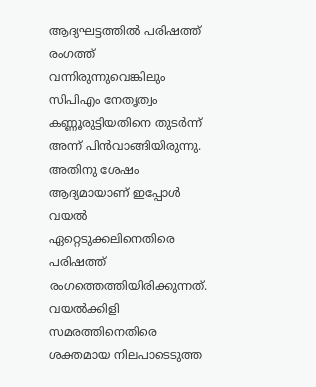ആദ്യഘട്ടത്തില്‍ പരിഷത്ത് രംഗത്ത് വന്നിരുന്നുവെങ്കിലും സിപിഎം നേതൃത്വം കണ്ണൂരുട്ടിയതിനെ തുടര്‍ന്ന് അന്ന് പിന്‍വാങ്ങിയിരുന്നു. അതിനു ശേഷം ആദ്യമായാണ് ഇപ്പോള്‍ വയല്‍ ഏറ്റെടുക്കലിനെതിരെ പരിഷത്ത് രംഗത്തെത്തിയിരിക്കുന്നത്. വയല്‍ക്കിളി സമരത്തിനെതിരെ ശക്തമായ നിലപാടെടുത്ത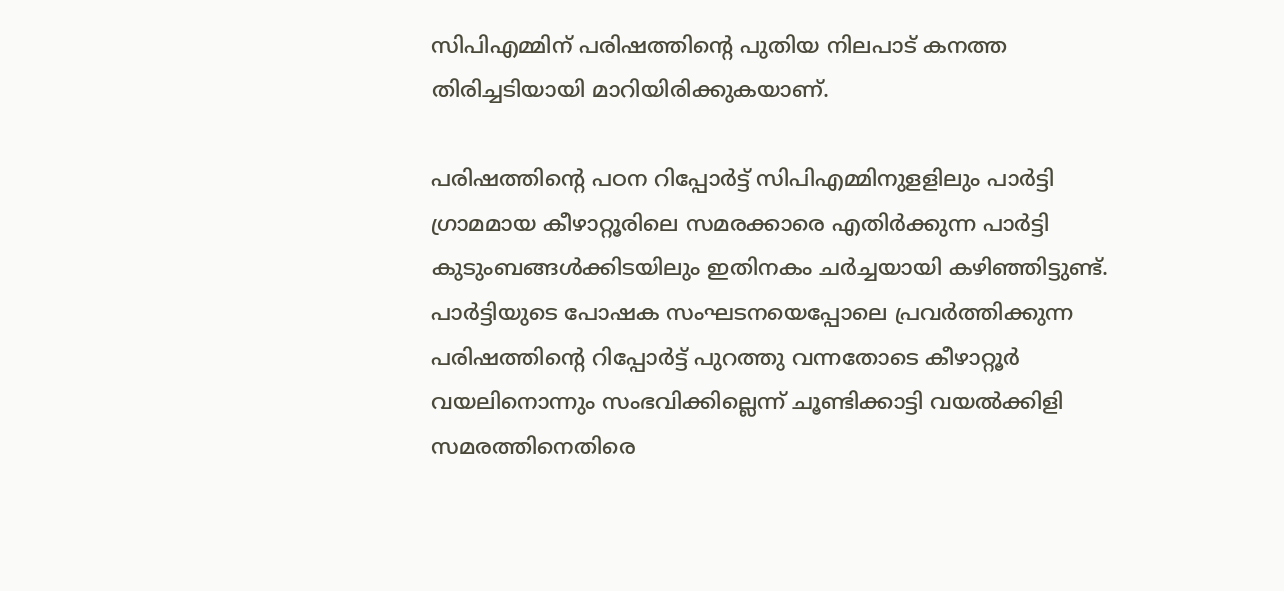സിപിഎമ്മിന് പരിഷത്തിന്റെ പുതിയ നിലപാട് കനത്ത തിരിച്ചടിയായി മാറിയിരിക്കുകയാണ്.

പരിഷത്തിന്റെ പഠന റിപ്പോര്‍ട്ട് സിപിഎമ്മിനുളളിലും പാര്‍ട്ടി ഗ്രാമമായ കീഴാറ്റൂരിലെ സമരക്കാരെ എതിര്‍ക്കുന്ന പാര്‍ട്ടി കുടുംബങ്ങള്‍ക്കിടയിലും ഇതിനകം ചര്‍ച്ചയായി കഴിഞ്ഞിട്ടുണ്ട്. പാര്‍ട്ടിയുടെ പോഷക സംഘടനയെപ്പോലെ പ്രവര്‍ത്തിക്കുന്ന പരിഷത്തിന്റെ റിപ്പോര്‍ട്ട് പുറത്തു വന്നതോടെ കീഴാറ്റൂര്‍ വയലിനൊന്നും സംഭവിക്കില്ലെന്ന് ചൂണ്ടിക്കാട്ടി വയല്‍ക്കിളി സമരത്തിനെതിരെ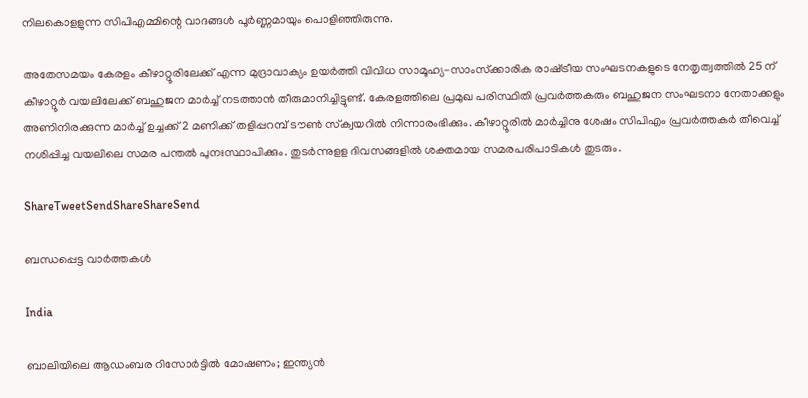നിലകൊളളുന്ന സിപിഎമ്മിന്റെ വാദങ്ങള്‍ പൂര്‍ണ്ണമായും പൊളിഞ്ഞിരുന്നു.

അതേസമയം കേരളം കീഴാറ്റൂരിലേക്ക് എന്ന മുദ്രാവാക്യം ഉയര്‍ത്തി വിവിധ സാമൂഹ്യ-സാംസ്‌ക്കാരിക രാഷ്‌ട്രീയ സംഘടനകളുടെ നേതൃത്വത്തില്‍ 25 ന് കീഴാറ്റൂര്‍ വയലിലേക്ക് ബഹുജന മാര്‍ച്ച് നടത്താന്‍ തീരുമാനിച്ചിട്ടുണ്ട്. കേരളത്തിലെ പ്രമുഖ പരിസ്ഥിതി പ്രവര്‍ത്തകരും ബഹുജന സംഘടനാ നേതാക്കളും അണിനിരക്കുന്ന മാര്‍ച്ച് ഉച്ചക്ക് 2 മണിക്ക് തളിപ്പറമ്പ് ടൗണ്‍ സ്‌ക്വയറില്‍ നിന്നാരംഭിക്കും. കീഴാറ്റൂരില്‍ മാര്‍ച്ചിനു ശേഷം സിപിഎം പ്രവര്‍ത്തകര്‍ തീവെച്ച് നശിപ്പിച്ച വയലിലെ സമര പന്തല്‍ പുനഃസ്ഥാപിക്കും. തുടര്‍ന്നുളള ദിവസങ്ങളില്‍ ശക്തമായ സമരപരിപാടികള്‍ തുടരും.

ShareTweetSendShareShareSend

ബന്ധപ്പെട്ട വാര്‍ത്തകള്‍

India

ബാലിയിലെ ആഡംബര റിസോർട്ടിൽ മോഷണം; ഇന്ത്യൻ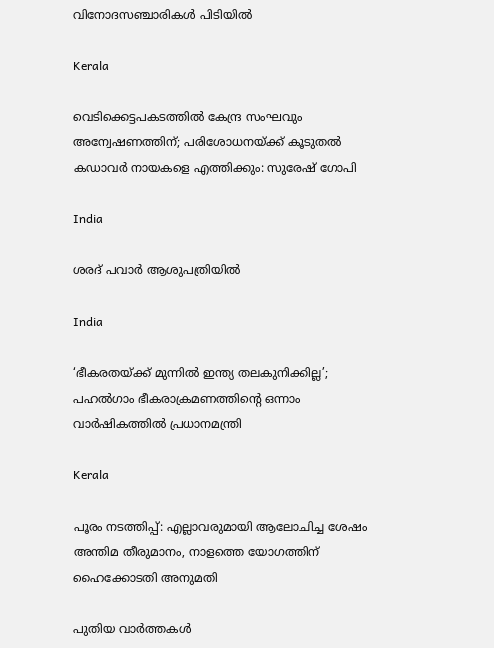വിനോദസഞ്ചാരികൾ പിടിയിൽ

Kerala

വെടിക്കെട്ടപകടത്തിൽ കേന്ദ്ര സംഘവും അന്വേഷണത്തിന്; പരിശോധനയ്‌ക്ക് കൂടുതൽ കഡാവർ നായകളെ എത്തിക്കും: സുരേഷ് ഗോപി

India

ശരദ് പവാർ ആശുപത്രിയിൽ

India

‘ഭീകരതയ്‌ക്ക് മുന്നിൽ ഇന്ത്യ തലകുനിക്കില്ല’; പഹൽഗാം ഭീകരാക്രമണത്തിന്റെ ഒന്നാം വാർഷികത്തിൽ പ്രധാനമന്ത്രി

Kerala

പൂരം നടത്തിപ്പ്: എല്ലാവരുമായി ആലോചിച്ച ശേഷം അന്തിമ തീരുമാനം, നാളത്തെ യോഗത്തിന് ഹൈക്കോടതി അനുമതി

പുതിയ വാര്‍ത്തകള്‍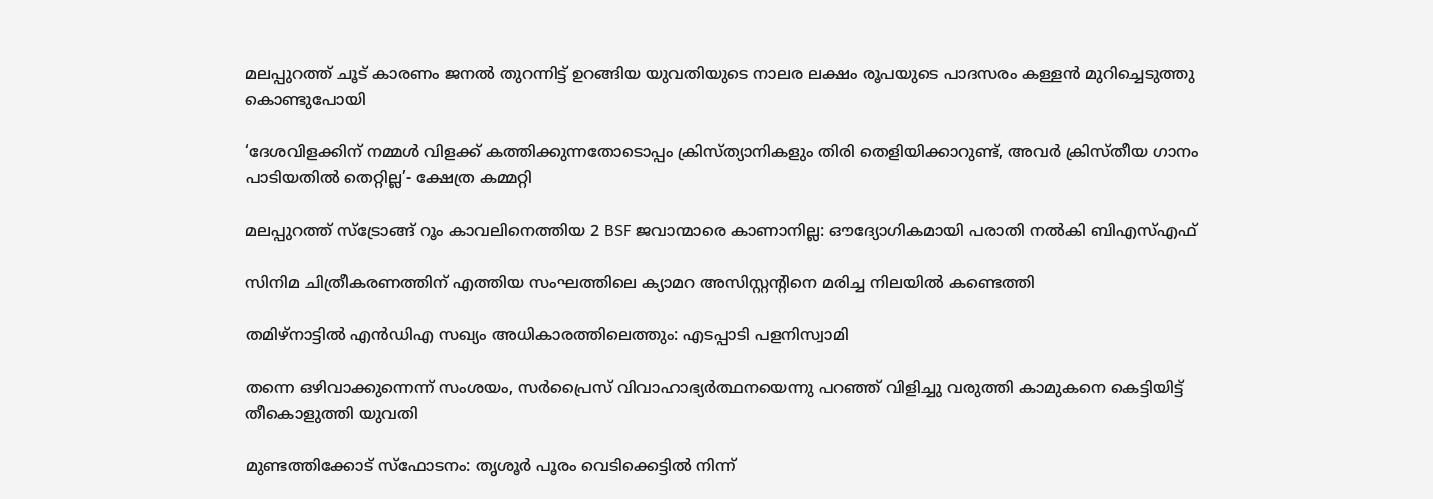മലപ്പുറത്ത് ചൂട് കാരണം ജനൽ തുറന്നിട്ട് ഉറങ്ങിയ യുവതിയുടെ നാലര ലക്ഷം രൂപയുടെ പാദസരം കള്ളൻ മുറിച്ചെടുത്തു കൊണ്ടുപോയി

‘ദേശവിളക്കിന് നമ്മൾ വിളക്ക് കത്തിക്കുന്നതോടൊപ്പം ക്രിസ്ത്യാനികളും തിരി തെളിയിക്കാറുണ്ട്, അവർ ക്രിസ്തീയ ഗാനം പാടിയതിൽ തെറ്റില്ല’- ക്ഷേത്ര കമ്മറ്റി

മലപ്പുറത്ത് സ്ട്രോങ്ങ് റൂം കാവലിനെത്തിയ 2 BSF ജവാന്മാരെ കാണാനില്ല: ഔദ്യോഗികമായി പരാതി നൽകി ബിഎസ്എഫ്

സിനിമ ചിത്രീകരണത്തിന് എത്തിയ സംഘത്തിലെ ക്യാമറ അസിസ്റ്റന്റിനെ മരിച്ച നിലയില്‍ കണ്ടെത്തി

തമിഴ്‌നാട്ടില്‍ എന്‍ഡിഎ സഖ്യം അധികാരത്തിലെത്തും: എടപ്പാടി പളനിസ്വാമി

തന്നെ ഒഴിവാക്കുന്നെന്ന് സംശയം, സർപ്രൈസ് വിവാഹാഭ്യർത്ഥനയെന്നു പറഞ്ഞ് വിളിച്ചു വരുത്തി കാമുകനെ കെട്ടിയിട്ട് തീകൊളുത്തി യുവതി

മുണ്ടത്തിക്കോട് സ്ഫോടനം: തൃശൂർ പൂരം വെടിക്കെട്ടിൽ നിന്ന്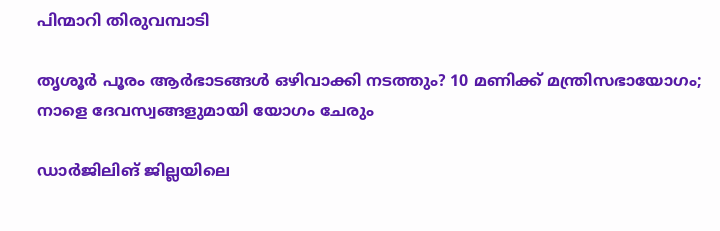പിന്മാറി തിരുവമ്പാടി

തൃശൂര്‍ പൂരം ആര്‍ഭാടങ്ങള്‍ ഒഴിവാക്കി നടത്തും? 10 മണിക്ക് മന്ത്രിസഭായോഗം; നാളെ ദേവസ്വങ്ങളുമായി യോഗം ചേരും

ഡാര്‍ജിലിങ് ജില്ലയിലെ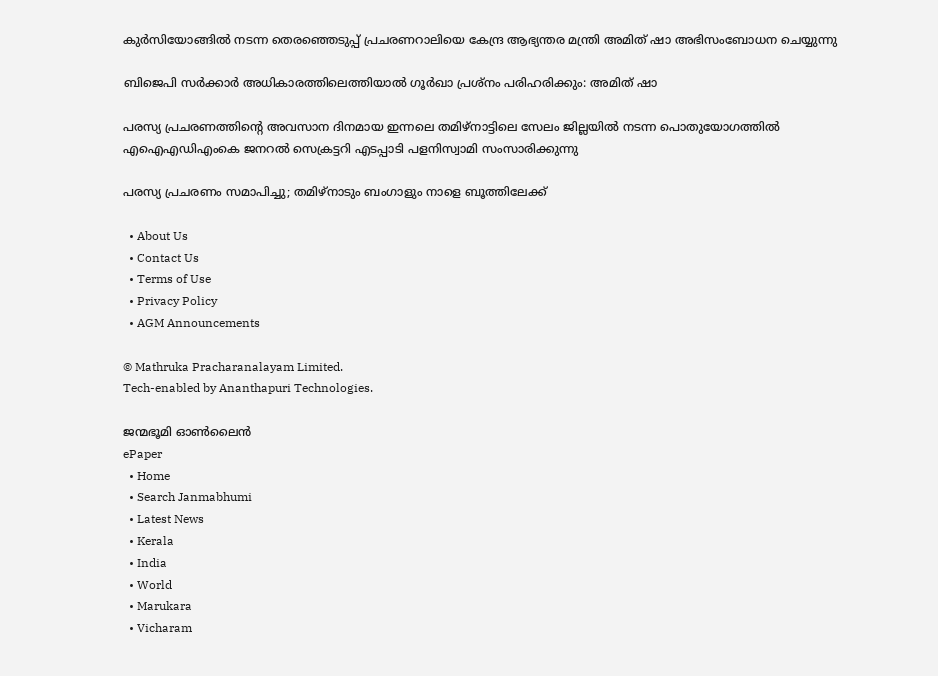കുര്‍സിയോങ്ങില്‍ നടന്ന തെരഞ്ഞെടുപ്പ് പ്രചരണറാലിയെ കേന്ദ്ര ആഭ്യന്തര മന്ത്രി അമിത് ഷാ അഭിസംബോധന ചെയ്യുന്നു

ബിജെപി സര്‍ക്കാര്‍ അധികാരത്തിലെത്തിയാല്‍ ഗൂര്‍ഖാ പ്രശ്‌നം പരിഹരിക്കും: അമിത് ഷാ

പരസ്യ പ്രചരണത്തിന്റെ അവസാന ദിനമായ ഇന്നലെ തമിഴ്‌നാട്ടിലെ സേലം ജില്ലയില്‍ നടന്ന പൊതുയോഗത്തില്‍
എഐഎഡിഎംകെ ജനറല്‍ സെക്രട്ടറി എടപ്പാടി പളനിസ്വാമി സംസാരിക്കുന്നു

പരസ്യ പ്രചരണം സമാപിച്ചു; തമിഴ്‌നാടും ബംഗാളും നാളെ ബൂത്തിലേക്ക്

  • About Us
  • Contact Us
  • Terms of Use
  • Privacy Policy
  • AGM Announcements

© Mathruka Pracharanalayam Limited.
Tech-enabled by Ananthapuri Technologies.

ജന്മഭൂമി ഓണ്‍ലൈന്‍
ePaper
  • Home
  • Search Janmabhumi
  • Latest News
  • Kerala
  • India
  • World
  • Marukara
  • Vicharam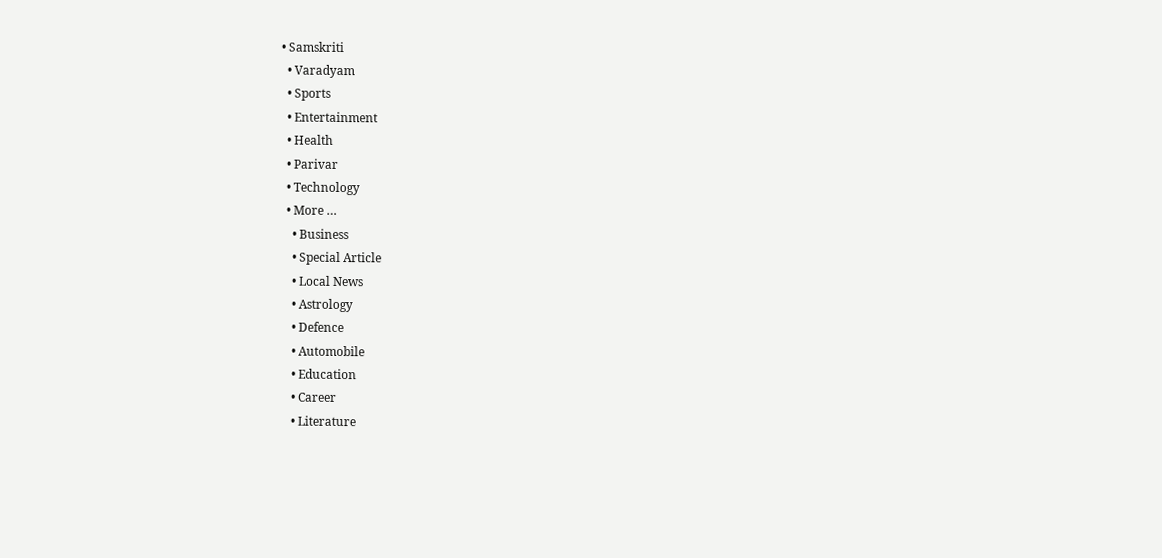• Samskriti
  • Varadyam
  • Sports
  • Entertainment
  • Health
  • Parivar
  • Technology
  • More …
    • Business
    • Special Article
    • Local News
    • Astrology
    • Defence
    • Automobile
    • Education
    • Career
    • Literature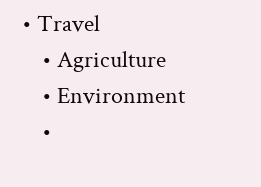• Travel
    • Agriculture
    • Environment
    •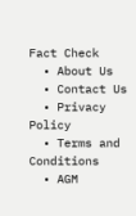Fact Check
  • About Us
  • Contact Us
  • Privacy Policy
  • Terms and Conditions
  • AGM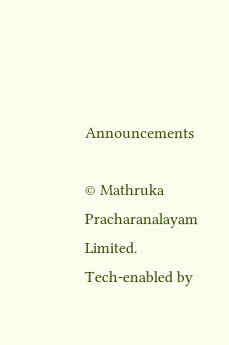Announcements

© Mathruka Pracharanalayam Limited.
Tech-enabled by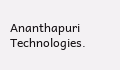Ananthapuri Technologies.